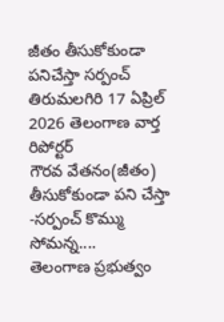జీతం తీసుకోకుండా పనిచేస్తా సర్పంచ్
తిరుమలగిరి 17 ఏప్రిల్ 2026 తెలంగాణ వార్త రిపోర్టర్
గౌరవ వేతనం(జీతం) తీసుకోకుండా పని చేస్తా -సర్పంచ్ కొమ్ము సోమన్న....
తెలంగాణ ప్రభుత్వం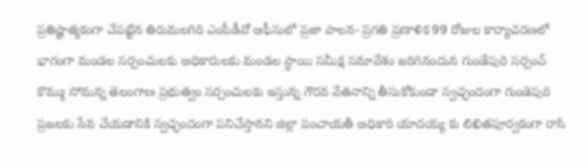ప్రతిష్టాత్మకంగా చేపట్టిన తిరుమలగిరి ఎంపీడీవో ఆఫీసులో ప్రజా పాలన- ప్రగతి ప్రణాళిక 99 రోజుల కార్యాచరణలో భాగంగా మండల సర్పంచులకు అధికారులకు మండల స్థాయి సమీక్ష సమావేశం జరిగినందున గుండేపురి సర్పంచ్ కొమ్ము సోమన్న తెలంగాణ ప్రభుత్వం సర్పంచులకు ఇస్తున్న గౌరవ వేతనాన్ని తీసుకోకుండా స్వచ్ఛందంగా గుండెపురి ప్రజలకు సేవ చేయడానికి స్వచ్ఛందంగా పనిచేస్తానని జిల్లా పంచాయతీ అధికారి యాదయ్య కు లిఖితపూర్వకంగా రాసి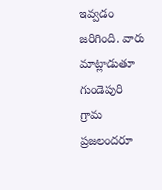ఇవ్వడం జరిగింది. వారు మాట్లాడుతూ గుండెపురి గ్రామ ప్రజలందరూ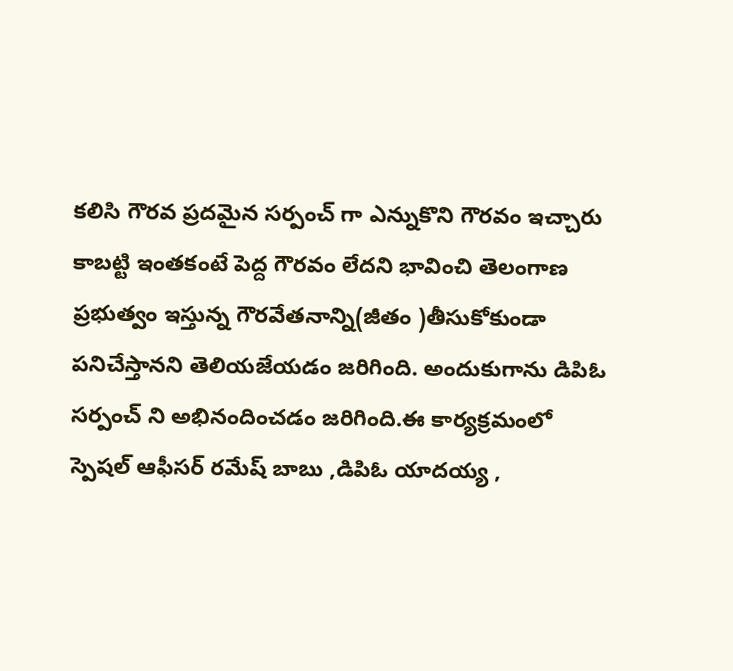కలిసి గౌరవ ప్రదమైన సర్పంచ్ గా ఎన్నుకొని గౌరవం ఇచ్చారు కాబట్టి ఇంతకంటే పెద్ద గౌరవం లేదని భావించి తెలంగాణ ప్రభుత్వం ఇస్తున్న గౌరవేతనాన్ని(జీతం )తీసుకోకుండా పనిచేస్తానని తెలియజేయడం జరిగింది. అందుకుగాను డిపిఓ సర్పంచ్ ని అభినందించడం జరిగింది.ఈ కార్యక్రమంలో స్పెషల్ ఆఫీసర్ రమేష్ బాబు ,డిపిఓ యాదయ్య ,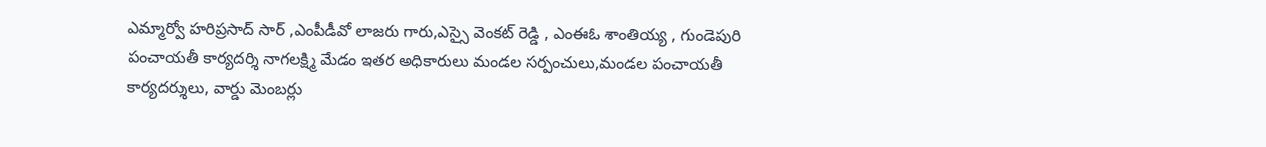ఎమ్మార్వో హరిప్రసాద్ సార్ ,ఎంపీడీవో లాజరు గారు,ఎస్సై వెంకట్ రెడ్డి , ఎంఈఓ శాంతియ్య , గుండెపురి పంచాయతీ కార్యదర్శి నాగలక్ష్మి మేడం ఇతర అధికారులు మండల సర్పంచులు,మండల పంచాయతీ కార్యదర్శులు, వార్డు మెంబర్లు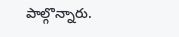పాల్గొన్నారు.